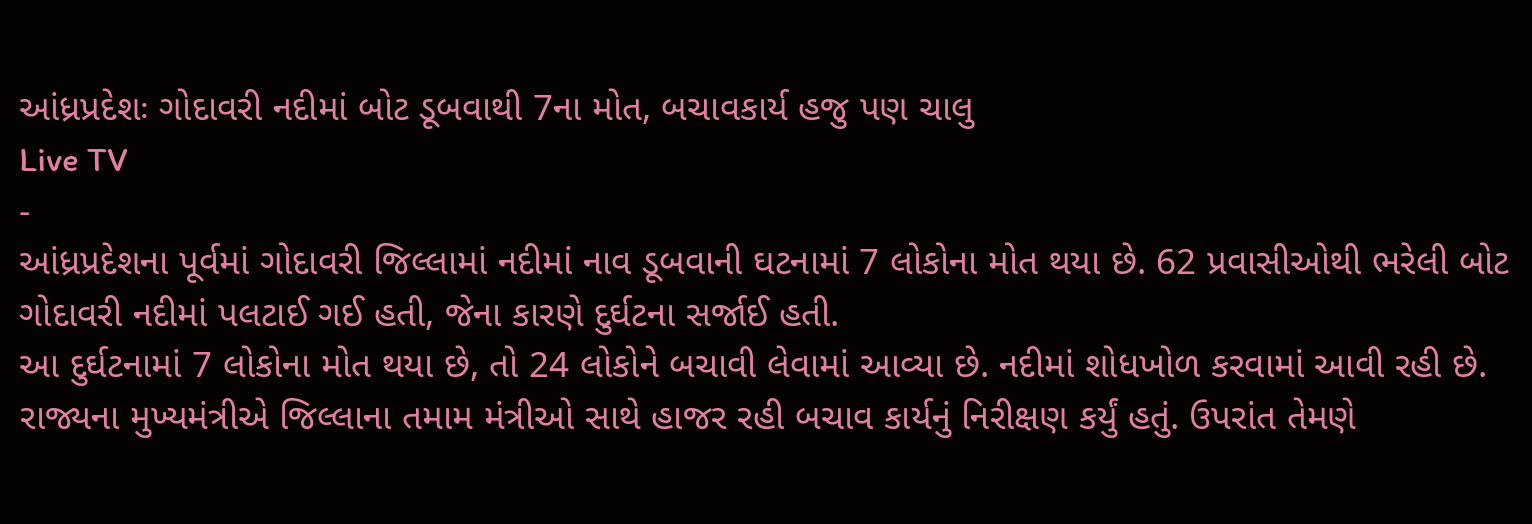આંધ્રપ્રદેશઃ ગોદાવરી નદીમાં બોટ ડૂબવાથી 7ના મોત, બચાવકાર્ય હજુ પણ ચાલુ
Live TV
-
આંધ્રપ્રદેશના પૂર્વમાં ગોદાવરી જિલ્લામાં નદીમાં નાવ ડૂબવાની ઘટનામાં 7 લોકોના મોત થયા છે. 62 પ્રવાસીઓથી ભરેલી બોટ ગોદાવરી નદીમાં પલટાઈ ગઈ હતી, જેના કારણે દુર્ઘટના સર્જાઈ હતી.
આ દુર્ઘટનામાં 7 લોકોના મોત થયા છે, તો 24 લોકોને બચાવી લેવામાં આવ્યા છે. નદીમાં શોધખોળ કરવામાં આવી રહી છે. રાજ્યના મુખ્યમંત્રીએ જિલ્લાના તમામ મંત્રીઓ સાથે હાજર રહી બચાવ કાર્યનું નિરીક્ષણ કર્યું હતું. ઉપરાંત તેમણે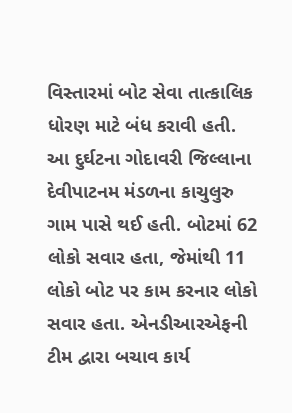વિસ્તારમાં બોટ સેવા તાત્કાલિક ધોરણ માટે બંધ કરાવી હતી.
આ દુર્ઘટના ગોદાવરી જિલ્લાના દેવીપાટનમ મંડળના કાચુલુરુ ગામ પાસે થઈ હતી. બોટમાં 62 લોકો સવાર હતા, જેમાંથી 11 લોકો બોટ પર કામ કરનાર લોકો સવાર હતા. એનડીઆરએફની ટીમ દ્વારા બચાવ કાર્ય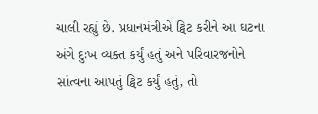ચાલી રહ્યું છે. પ્રધાનમંત્રીએ ટ્વિટ કરીને આ ઘટના અંગે દુઃખ વ્યક્ત કર્યું હતું અને પરિવારજનોને સાંત્વના આપતું ટ્વિટ કર્યું હતું, તો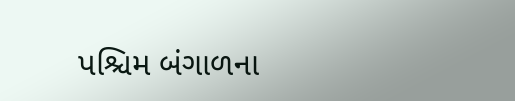પશ્ચિમ બંગાળના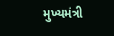મુખ્યમંત્રી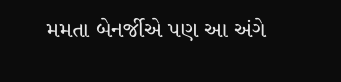મમતા બેનર્જીએ પણ આ અંગે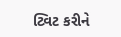ટ્વિટ કરીને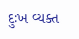દુઃખ વ્યક્ત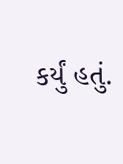કર્યું હતું.